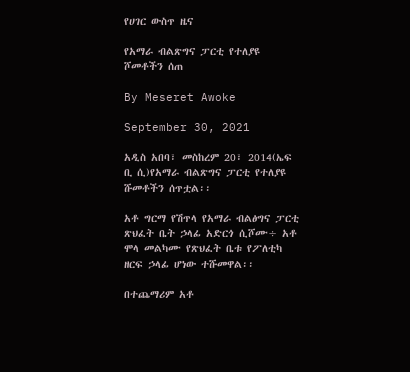የሀገር ውስጥ ዜና

የአማራ ብልጽግና ፓርቲ የተለያዩ ሾመቶችን ሰጠ

By Meseret Awoke

September 30, 2021

አዲስ አበባ፣ መስከረም 20፣ 2014(ኤፍ ቢ ሲ)የአማራ ብልጽግና ፓርቲ የተለያዩ ሹመቶችን ሰጥቷል፡፡

አቶ ግርማ የሽጥላ የአማራ ብልፅግና ፓርቲ ጽህፈት ቤት ኃላፊ አድርጎ ሲሾሙ÷ አቶ ሞላ መልካሙ የጽህፈት ቤቱ የፖለቲካ ዘርፍ ኃላፊ ሆነው ተሹመዋል፡፡

በተጨማሪም አቶ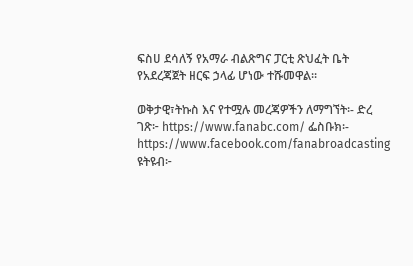ፍስሀ ደሳለኝ የአማራ ብልጽግና ፓርቲ ጽህፈት ቤት የአደረጃጀት ዘርፍ ኃላፊ ሆነው ተሹመዋል፡፡

ወቅታዊ፣ትኩስ እና የተሟሉ መረጃዎችን ለማግኘት፡- ድረ ገጽ፦ https://www.fanabc.com/ ፌስቡክ፡- https://www.facebook.com/fanabroadcasting ዩትዩብ፦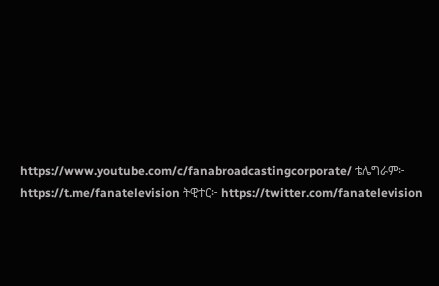https://www.youtube.com/c/fanabroadcastingcorporate/ ቴሌግራም፦ https://t.me/fanatelevision ትዊተር፦ https://twitter.com/fanatelevision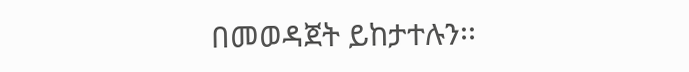በመወዳጀት ይከታተሉን፡፡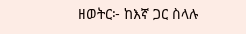ዘወትር፦ ከእኛ ጋር ስላሉ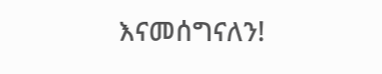እናመሰግናለን!